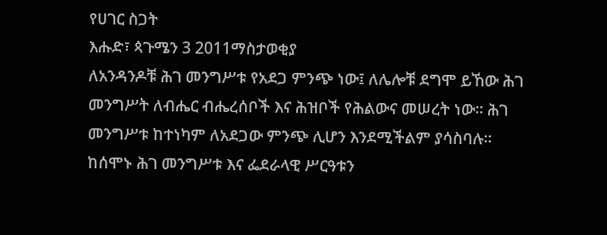የሀገር ስጋት
እሑድ፣ ጳጉሜን 3 2011ማስታወቂያ
ለአንዳንዶቹ ሕገ መንግሥቱ የአደጋ ምንጭ ነው፤ ለሌሎቹ ደግሞ ይኸው ሕገ መንግሥት ለብሔር ብሔረሰቦች እና ሕዝቦች የሕልውና መሠረት ነው። ሕገ መንግሥቱ ከተነካም ለአደጋው ምንጭ ሊሆን እንደሚችልም ያሳስባሉ። ከሰሞኑ ሕገ መንግሥቱ እና ፌደራላዊ ሥርዓቱን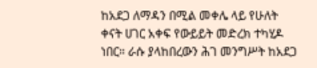ከአደጋ ለማዳን በሚል መቀሌ ላይ የሁለት ቀናት ሀገር አቀፍ የውይይት መድረክ ተካሂዶ ነበር። ራሱ ያላከበረውን ሕገ መንግሥት ከአደጋ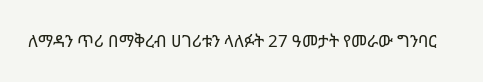ለማዳን ጥሪ በማቅረብ ሀገሪቱን ላለፉት 27 ዓመታት የመራው ግንባር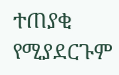ተጠያቂ የሚያደርጉም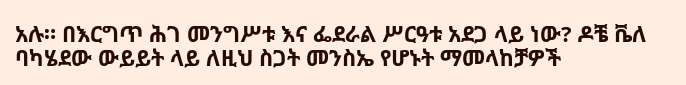አሉ። በእርግጥ ሕገ መንግሥቱ እና ፌደራል ሥርዓቱ አደጋ ላይ ነው? ዶቼ ቬለ ባካሄደው ውይይት ላይ ለዚህ ስጋት መንስኤ የሆኑት ማመላከቻዎች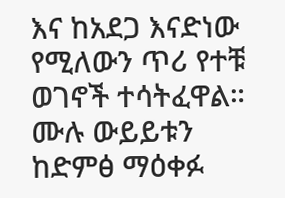እና ከአደጋ እናድነው የሚለውን ጥሪ የተቹ ወገኖች ተሳትፈዋል።
ሙሉ ውይይቱን ከድምፅ ማዕቀፉ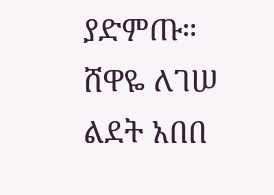ያድምጡ።
ሸዋዬ ለገሠ
ልደት አበበ